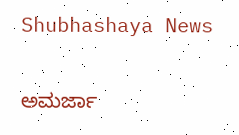Shubhashaya News

ಅಮರ್ಜಾ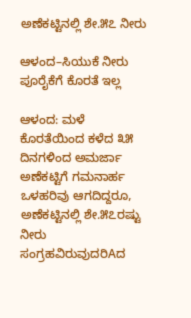ಅಣೆಕಟ್ಟಿನಲ್ಲಿ ಶೇ.೫೭ ನೀರು

ಆಳಂದ–ಸಿಯುಕೆ ನೀರು ಪೂರೈಕೆಗೆ ಕೊರತೆ ಇಲ್ಲ

ಆಳಂದ: ಮಳೆ ಕೊರತೆಯಿಂದ ಕಳೆದ ೩೫ ದಿನಗಳಿಂದ ಅಮರ್ಜಾ ಅಣೆಕಟ್ಟಿಗೆ ಗಮನಾರ್ಹ ಒಳಹರಿವು ಆಗದಿದ್ದರೂ, ಅಣೆಕಟ್ಟಿನಲ್ಲಿ ಶೇ.೫೭ರಷ್ಟು ನೀರು ಸಂಗ್ರಹವಿರುವುದರಿAದ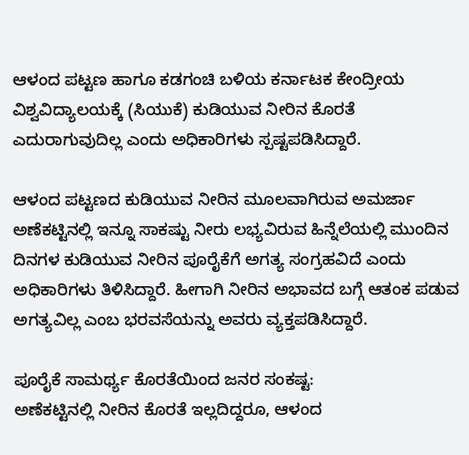ಆಳಂದ ಪಟ್ಟಣ ಹಾಗೂ ಕಡಗಂಚಿ ಬಳಿಯ ಕರ್ನಾಟಕ ಕೇಂದ್ರೀಯ ವಿಶ್ವವಿದ್ಯಾಲಯಕ್ಕೆ (ಸಿಯುಕೆ) ಕುಡಿಯುವ ನೀರಿನ ಕೊರತೆ ಎದುರಾಗುವುದಿಲ್ಲ ಎಂದು ಅಧಿಕಾರಿಗಳು ಸ್ಪಷ್ಟಪಡಿಸಿದ್ದಾರೆ.

ಆಳಂದ ಪಟ್ಟಣದ ಕುಡಿಯುವ ನೀರಿನ ಮೂಲವಾಗಿರುವ ಅಮರ್ಜಾ ಅಣೆಕಟ್ಟಿನಲ್ಲಿ ಇನ್ನೂ ಸಾಕಷ್ಟು ನೀರು ಲಭ್ಯವಿರುವ ಹಿನ್ನೆಲೆಯಲ್ಲಿ ಮುಂದಿನ ದಿನಗಳ ಕುಡಿಯುವ ನೀರಿನ ಪೂರೈಕೆಗೆ ಅಗತ್ಯ ಸಂಗ್ರಹವಿದೆ ಎಂದು ಅಧಿಕಾರಿಗಳು ತಿಳಿಸಿದ್ದಾರೆ. ಹೀಗಾಗಿ ನೀರಿನ ಅಭಾವದ ಬಗ್ಗೆ ಆತಂಕ ಪಡುವ ಅಗತ್ಯವಿಲ್ಲ ಎಂಬ ಭರವಸೆಯನ್ನು ಅವರು ವ್ಯಕ್ತಪಡಿಸಿದ್ದಾರೆ.

ಪೂರೈಕೆ ಸಾಮರ್ಥ್ಯ ಕೊರತೆಯಿಂದ ಜನರ ಸಂಕಷ್ಟ:
ಅಣೆಕಟ್ಟಿನಲ್ಲಿ ನೀರಿನ ಕೊರತೆ ಇಲ್ಲದಿದ್ದರೂ, ಆಳಂದ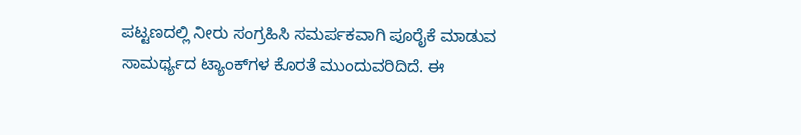ಪಟ್ಟಣದಲ್ಲಿ ನೀರು ಸಂಗ್ರಹಿಸಿ ಸಮರ್ಪಕವಾಗಿ ಪೂರೈಕೆ ಮಾಡುವ ಸಾಮರ್ಥ್ಯದ ಟ್ಯಾಂಕ್‌ಗಳ ಕೊರತೆ ಮುಂದುವರಿದಿದೆ. ಈ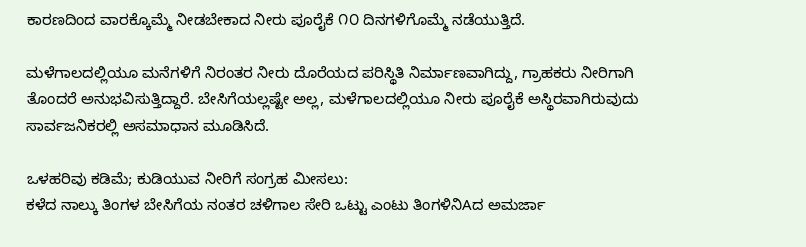ಕಾರಣದಿಂದ ವಾರಕ್ಕೊಮ್ಮೆ ನೀಡಬೇಕಾದ ನೀರು ಪೂರೈಕೆ ೧೦ ದಿನಗಳಿಗೊಮ್ಮೆ ನಡೆಯುತ್ತಿದೆ.

ಮಳೆಗಾಲದಲ್ಲಿಯೂ ಮನೆಗಳಿಗೆ ನಿರಂತರ ನೀರು ದೊರೆಯದ ಪರಿಸ್ಥಿತಿ ನಿರ್ಮಾಣವಾಗಿದ್ದು, ಗ್ರಾಹಕರು ನೀರಿಗಾಗಿ ತೊಂದರೆ ಅನುಭವಿಸುತ್ತಿದ್ದಾರೆ. ಬೇಸಿಗೆಯಲ್ಲಷ್ಟೇ ಅಲ್ಲ, ಮಳೆಗಾಲದಲ್ಲಿಯೂ ನೀರು ಪೂರೈಕೆ ಅಸ್ಥಿರವಾಗಿರುವುದು ಸಾರ್ವಜನಿಕರಲ್ಲಿ ಅಸಮಾಧಾನ ಮೂಡಿಸಿದೆ.

ಒಳಹರಿವು ಕಡಿಮೆ; ಕುಡಿಯುವ ನೀರಿಗೆ ಸಂಗ್ರಹ ಮೀಸಲು:
ಕಳೆದ ನಾಲ್ಕು ತಿಂಗಳ ಬೇಸಿಗೆಯ ನಂತರ ಚಳಿಗಾಲ ಸೇರಿ ಒಟ್ಟು ಎಂಟು ತಿಂಗಳಿನಿAದ ಅಮರ್ಜಾ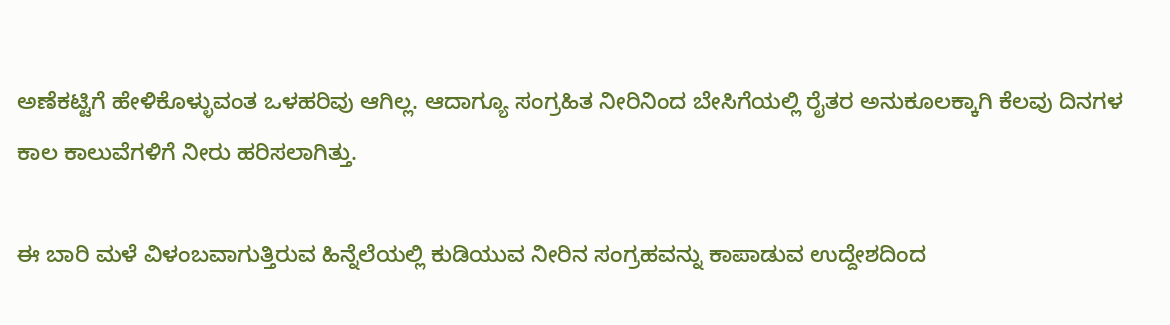ಅಣೆಕಟ್ಟಿಗೆ ಹೇಳಿಕೊಳ್ಳುವಂತ ಒಳಹರಿವು ಆಗಿಲ್ಲ. ಆದಾಗ್ಯೂ ಸಂಗ್ರಹಿತ ನೀರಿನಿಂದ ಬೇಸಿಗೆಯಲ್ಲಿ ರೈತರ ಅನುಕೂಲಕ್ಕಾಗಿ ಕೆಲವು ದಿನಗಳ ಕಾಲ ಕಾಲುವೆಗಳಿಗೆ ನೀರು ಹರಿಸಲಾಗಿತ್ತು.

ಈ ಬಾರಿ ಮಳೆ ವಿಳಂಬವಾಗುತ್ತಿರುವ ಹಿನ್ನೆಲೆಯಲ್ಲಿ ಕುಡಿಯುವ ನೀರಿನ ಸಂಗ್ರಹವನ್ನು ಕಾಪಾಡುವ ಉದ್ದೇಶದಿಂದ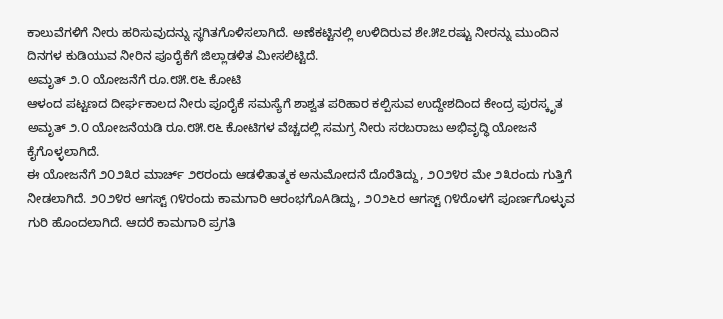ಕಾಲುವೆಗಳಿಗೆ ನೀರು ಹರಿಸುವುದನ್ನು ಸ್ಥಗಿತಗೊಳಿಸಲಾಗಿದೆ. ಅಣೆಕಟ್ಟಿನಲ್ಲಿ ಉಳಿದಿರುವ ಶೇ.೫೭ರಷ್ಟು ನೀರನ್ನು ಮುಂದಿನ ದಿನಗಳ ಕುಡಿಯುವ ನೀರಿನ ಪೂರೈಕೆಗೆ ಜಿಲ್ಲಾಡಳಿತ ಮೀಸಲಿಟ್ಟಿದೆ.
ಅಮೃತ್ ೨.೦ ಯೋಜನೆಗೆ ರೂ.೮೫.೮೬ ಕೋಟಿ
ಆಳಂದ ಪಟ್ಟಣದ ದೀರ್ಘಕಾಲದ ನೀರು ಪೂರೈಕೆ ಸಮಸ್ಯೆಗೆ ಶಾಶ್ವತ ಪರಿಹಾರ ಕಲ್ಪಿಸುವ ಉದ್ದೇಶದಿಂದ ಕೇಂದ್ರ ಪುರಸ್ಕೃತ ಅಮೃತ್ ೨.೦ ಯೋಜನೆಯಡಿ ರೂ.೮೫.೮೬ ಕೋಟಿಗಳ ವೆಚ್ಚದಲ್ಲಿ ಸಮಗ್ರ ನೀರು ಸರಬರಾಜು ಅಭಿವೃದ್ಧಿ ಯೋಜನೆ ಕೈಗೊಳ್ಳಲಾಗಿದೆ.
ಈ ಯೋಜನೆಗೆ ೨೦೨೩ರ ಮಾರ್ಚ್ ೨೮ರಂದು ಆಡಳಿತಾತ್ಮಕ ಅನುಮೋದನೆ ದೊರೆತಿದ್ದು, ೨೦೨೪ರ ಮೇ ೨೩ರಂದು ಗುತ್ತಿಗೆ ನೀಡಲಾಗಿದೆ. ೨೦೨೪ರ ಆಗಸ್ಟ್ ೧೪ರಂದು ಕಾಮಗಾರಿ ಆರಂಭಗೊAಡಿದ್ದು, ೨೦೨೬ರ ಆಗಸ್ಟ್ ೧೪ರೊಳಗೆ ಪೂರ್ಣಗೊಳ್ಳುವ ಗುರಿ ಹೊಂದಲಾಗಿದೆ. ಆದರೆ ಕಾಮಗಾರಿ ಪ್ರಗತಿ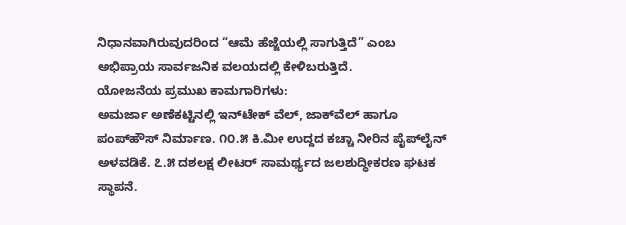ನಿಧಾನವಾಗಿರುವುದರಿಂದ “ಆಮೆ ಹೆಜ್ಜೆಯಲ್ಲಿ ಸಾಗುತ್ತಿದೆ” ಎಂಬ ಅಭಿಪ್ರಾಯ ಸಾರ್ವಜನಿಕ ವಲಯದಲ್ಲಿ ಕೇಳಿಬರುತ್ತಿದೆ.
ಯೋಜನೆಯ ಪ್ರಮುಖ ಕಾಮಗಾರಿಗಳು:
ಅಮರ್ಜಾ ಅಣೆಕಟ್ಟಿನಲ್ಲಿ ಇನ್‌ಟೇಕ್ ವೆಲ್, ಜಾಕ್‌ವೆಲ್ ಹಾಗೂ ಪಂಪ್‌ಹೌಸ್ ನಿರ್ಮಾಣ. ೧೦.೫ ಕಿ.ಮೀ ಉದ್ದದ ಕಚ್ಚಾ ನೀರಿನ ಪೈಪ್‌ಲೈನ್ ಅಳವಡಿಕೆ. ೭.೫ ದಶಲಕ್ಷ ಲೀಟರ್ ಸಾಮರ್ಥ್ಯದ ಜಲಶುದ್ಧೀಕರಣ ಘಟಕ ಸ್ಥಾಪನೆ.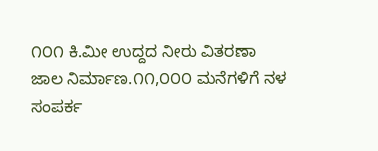೧೦೧ ಕಿ.ಮೀ ಉದ್ದದ ನೀರು ವಿತರಣಾ ಜಾಲ ನಿರ್ಮಾಣ.೧೧,೦೦೦ ಮನೆಗಳಿಗೆ ನಳ ಸಂಪರ್ಕ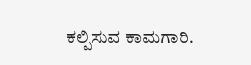ಕಲ್ಪಿಸುವ ಕಾಮಗಾರಿ.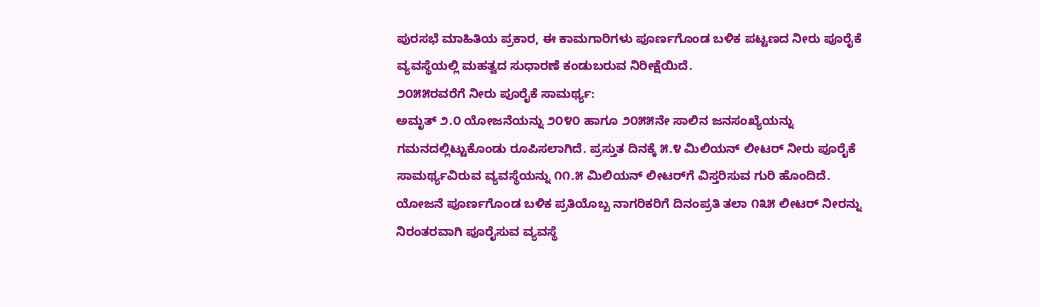ಪುರಸಭೆ ಮಾಹಿತಿಯ ಪ್ರಕಾರ, ಈ ಕಾಮಗಾರಿಗಳು ಪೂರ್ಣಗೊಂಡ ಬಳಿಕ ಪಟ್ಟಣದ ನೀರು ಪೂರೈಕೆ ವ್ಯವಸ್ಥೆಯಲ್ಲಿ ಮಹತ್ವದ ಸುಧಾರಣೆ ಕಂಡುಬರುವ ನಿರೀಕ್ಷೆಯಿದೆ.
೨೦೫೫ರವರೆಗೆ ನೀರು ಪೂರೈಕೆ ಸಾಮರ್ಥ್ಯ:
ಅಮೃತ್ ೨.೦ ಯೋಜನೆಯನ್ನು ೨೦೪೦ ಹಾಗೂ ೨೦೫೫ನೇ ಸಾಲಿನ ಜನಸಂಖ್ಯೆಯನ್ನು ಗಮನದಲ್ಲಿಟ್ಟುಕೊಂಡು ರೂಪಿಸಲಾಗಿದೆ. ಪ್ರಸ್ತುತ ದಿನಕ್ಕೆ ೫.೪ ಮಿಲಿಯನ್ ಲೀಟರ್ ನೀರು ಪೂರೈಕೆ ಸಾಮರ್ಥ್ಯವಿರುವ ವ್ಯವಸ್ಥೆಯನ್ನು ೧೧.೫ ಮಿಲಿಯನ್ ಲೀಟರ್‌ಗೆ ವಿಸ್ತರಿಸುವ ಗುರಿ ಹೊಂದಿದೆ.
ಯೋಜನೆ ಪೂರ್ಣಗೊಂಡ ಬಳಿಕ ಪ್ರತಿಯೊಬ್ಬ ನಾಗರಿಕರಿಗೆ ದಿನಂಪ್ರತಿ ತಲಾ ೧೩೫ ಲೀಟರ್ ನೀರನ್ನು ನಿರಂತರವಾಗಿ ಪೂರೈಸುವ ವ್ಯವಸ್ಥೆ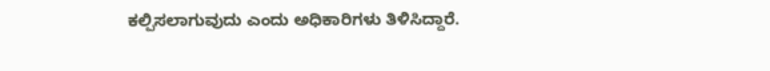ಕಲ್ಪಿಸಲಾಗುವುದು ಎಂದು ಅಧಿಕಾರಿಗಳು ತಿಳಿಸಿದ್ದಾರೆ.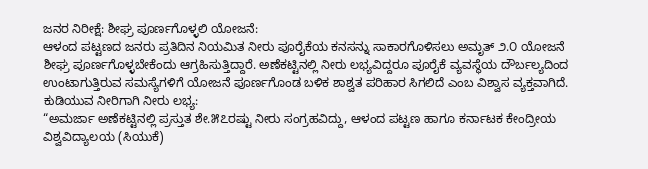ಜನರ ನಿರೀಕ್ಷೆ: ಶೀಘ್ರ ಪೂರ್ಣಗೊಳ್ಳಲಿ ಯೋಜನೆ:
ಆಳಂದ ಪಟ್ಟಣದ ಜನರು ಪ್ರತಿದಿನ ನಿಯಮಿತ ನೀರು ಪೂರೈಕೆಯ ಕನಸನ್ನು ಸಾಕಾರಗೊಳಿಸಲು ಅಮೃತ್ ೨.೦ ಯೋಜನೆ ಶೀಘ್ರ ಪೂರ್ಣಗೊಳ್ಳಬೇಕೆಂದು ಆಗ್ರಹಿಸುತ್ತಿದ್ದಾರೆ. ಅಣೆಕಟ್ಟಿನಲ್ಲಿ ನೀರು ಲಭ್ಯವಿದ್ದರೂ ಪೂರೈಕೆ ವ್ಯವಸ್ಥೆಯ ದೌರ್ಬಲ್ಯದಿಂದ ಉಂಟಾಗುತ್ತಿರುವ ಸಮಸ್ಯೆಗಳಿಗೆ ಯೋಜನೆ ಪೂರ್ಣಗೊಂಡ ಬಳಿಕ ಶಾಶ್ವತ ಪರಿಹಾರ ಸಿಗಲಿದೆ ಎಂಬ ವಿಶ್ವಾಸ ವ್ಯಕ್ತವಾಗಿದೆ.
ಕುಡಿಯುವ ನೀರಿಗಾಗಿ ನೀರು ಲಭ್ಯ:
“ಅಮರ್ಜಾ ಅಣೆಕಟ್ಟಿನಲ್ಲಿ ಪ್ರಸ್ತುತ ಶೇ.೫೭ರಷ್ಟು ನೀರು ಸಂಗ್ರಹವಿದ್ದು, ಆಳಂದ ಪಟ್ಟಣ ಹಾಗೂ ಕರ್ನಾಟಕ ಕೇಂದ್ರೀಯ ವಿಶ್ವವಿದ್ಯಾಲಯ (ಸಿಯುಕೆ)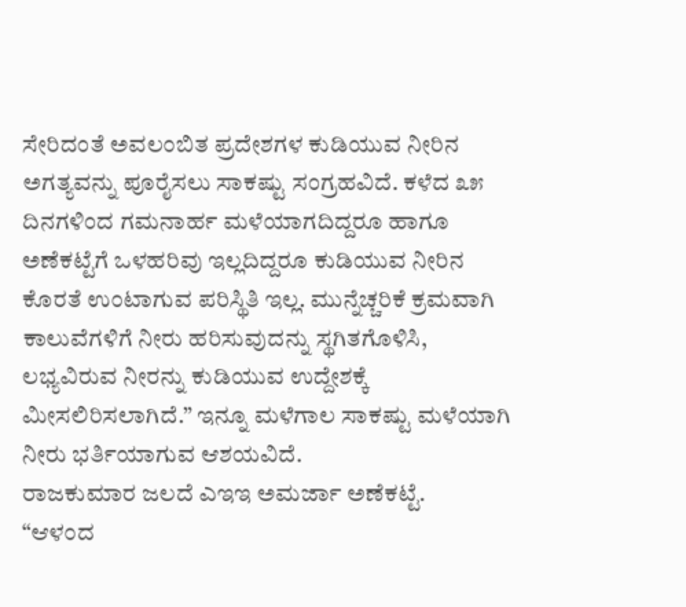ಸೇರಿದಂತೆ ಅವಲಂಬಿತ ಪ್ರದೇಶಗಳ ಕುಡಿಯುವ ನೀರಿನ ಅಗತ್ಯವನ್ನು ಪೂರೈಸಲು ಸಾಕಷ್ಟು ಸಂಗ್ರಹವಿದೆ. ಕಳೆದ ೩೫ ದಿನಗಳಿಂದ ಗಮನಾರ್ಹ ಮಳೆಯಾಗದಿದ್ದರೂ ಹಾಗೂ ಅಣೆಕಟ್ಟೆಗೆ ಒಳಹರಿವು ಇಲ್ಲದಿದ್ದರೂ ಕುಡಿಯುವ ನೀರಿನ ಕೊರತೆ ಉಂಟಾಗುವ ಪರಿಸ್ಥಿತಿ ಇಲ್ಲ. ಮುನ್ನೆಚ್ಚರಿಕೆ ಕ್ರಮವಾಗಿ ಕಾಲುವೆಗಳಿಗೆ ನೀರು ಹರಿಸುವುದನ್ನು ಸ್ಥಗಿತಗೊಳಿಸಿ, ಲಭ್ಯವಿರುವ ನೀರನ್ನು ಕುಡಿಯುವ ಉದ್ದೇಶಕ್ಕೆ ಮೀಸಲಿರಿಸಲಾಗಿದೆ.” ಇನ್ನೂ ಮಳೆಗಾಲ ಸಾಕಷ್ಟು ಮಳೆಯಾಗಿ ನೀರು ಭರ್ತಿಯಾಗುವ ಆಶಯವಿದೆ.
ರಾಜಕುಮಾರ ಜಲದೆ ಎಇಇ ಅಮರ್ಜಾ ಅಣೆಕಟ್ಟೆ.
“ಆಳಂದ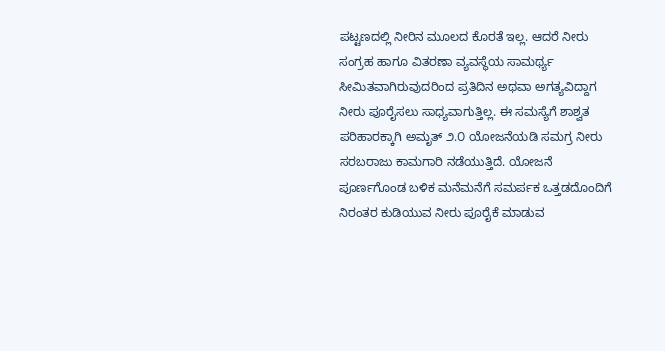ಪಟ್ಟಣದಲ್ಲಿ ನೀರಿನ ಮೂಲದ ಕೊರತೆ ಇಲ್ಲ. ಆದರೆ ನೀರು ಸಂಗ್ರಹ ಹಾಗೂ ವಿತರಣಾ ವ್ಯವಸ್ಥೆಯ ಸಾಮರ್ಥ್ಯ ಸೀಮಿತವಾಗಿರುವುದರಿಂದ ಪ್ರತಿದಿನ ಅಥವಾ ಅಗತ್ಯವಿದ್ದಾಗ ನೀರು ಪೂರೈಸಲು ಸಾಧ್ಯವಾಗುತ್ತಿಲ್ಲ. ಈ ಸಮಸ್ಯೆಗೆ ಶಾಶ್ವತ ಪರಿಹಾರಕ್ಕಾಗಿ ಅಮೃತ್ ೨.೦ ಯೋಜನೆಯಡಿ ಸಮಗ್ರ ನೀರು ಸರಬರಾಜು ಕಾಮಗಾರಿ ನಡೆಯುತ್ತಿದೆ. ಯೋಜನೆ ಪೂರ್ಣಗೊಂಡ ಬಳಿಕ ಮನೆಮನೆಗೆ ಸಮರ್ಪಕ ಒತ್ತಡದೊಂದಿಗೆ ನಿರಂತರ ಕುಡಿಯುವ ನೀರು ಪೂರೈಕೆ ಮಾಡುವ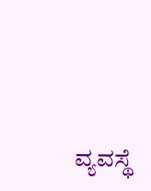ವ್ಯವಸ್ಥೆ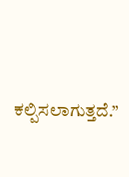ಕಲ್ಪಿಸಲಾಗುತ್ತದೆ.”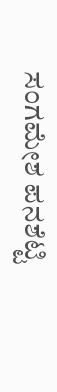ಸಂಗಮೇಶ ಪನಶೆಟ್ಟಿ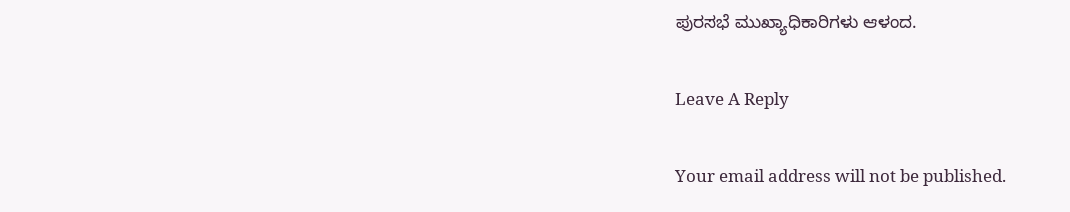ಪುರಸಭೆ ಮುಖ್ಯಾಧಿಕಾರಿಗಳು ಆಳಂದ.

Leave A Reply

Your email address will not be published.